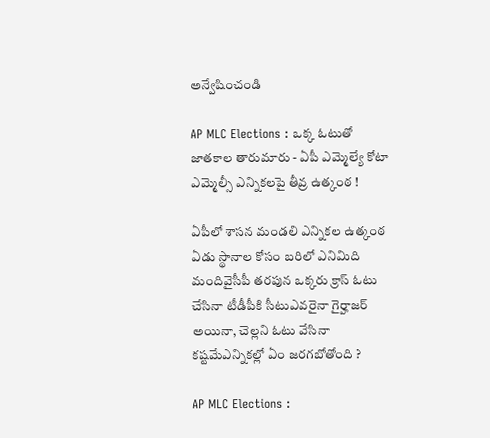అన్వేషించండి

AP MLC Elections : ఒక్క ఓటుతో జాతకాల తారుమారు - ఏపీ ఎమ్మెల్యే కోటా ఎమ్మెల్సీ ఎన్నికలపై తీవ్ర ఉత్కంఠ !

ఏపీలో శాసన మండలి ఎన్నికల ఉత్కంఠ ఏడు స్థానాల కోసం బరిలో ఎనిమిది మందివైసీపీ తరపున ఒక్కరు క్రాస్ ఓటు చేసినా టీడీపీకి సీటుఎవరైనా గైర్హాజర్ అయినా, చెల్లని ఓటు వేసినా కష్టమేఎన్నికల్లో ఏం జరగబోతోంది ?

AP MLC Elections :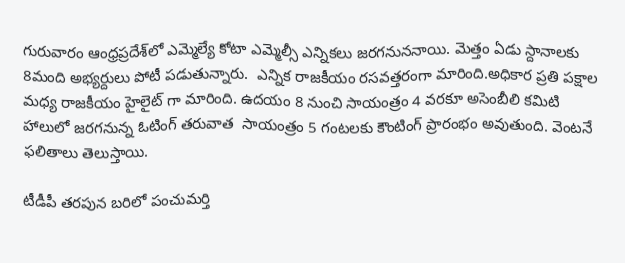గురువారం ఆంధ్రప్రదేశ్‌లో ఎమ్మెల్యే కోటా ఎమ్మెల్సీ ఎన్నికలు జరగనుననాయి. మెత్తం ఏడు స్దానాలకు 8మంది అభ్యర్దులు పోటీ పడుతున్నారు.  ఎన్నిక రాజకీయం రసవత్తరంగా మారింది.అధికార ప్రతి పక్షాల మధ్య రాజకీయం హైలైట్ గా మారింది. ఉదయం 8 నుంచి సాయంత్రం 4 వరకూ అసెంబీలి కమిటి హాలులో జరగనున్న ఓటింగ్ తరువాత  సాయంత్రం 5 గంటలకు కౌంటింగ్ ప్రారంభం అవుతుంది. వెంటనే ఫలితాలు తెలుస్తాయి.

టీడీపీ తరపున బరిలో పంచుమర్తి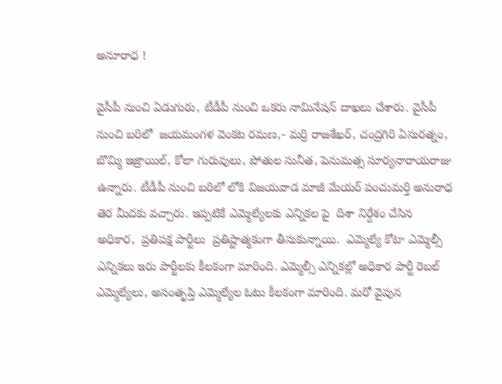అనూరాధ !

వైసీపీ నుంచి ఏడుగురు, టీడీపీ నుంచి ఒకరు నామినేషన్ దాఖలు చేశారు. వైసీపీ నుంచి బరిలో  జయమంగళ వెంకట రమణ,- మర్రి రాజశేఖర్, చంద్రగిరి ఏసురత్నం, బొమ్మి ఇజ్రాయిల్, కోలా గురువులు, పోతుల సునీత, పెనుమత్స సూర్యనారాయరాజు ఉన్నారు. టీడీపీ నుంచి బరిలో లోకి విజయవాడ మాజీ మేయర్ పంచుమర్తి అనురాధ తెర మీదకు వచ్చారు. ఇప్పటికే ఎమ్మెల్యేలకు ఎన్నికల పై  దిశా నిర్దేశం చేసిన అధికార,  ప్రతిపక్ష పార్టీలు  ప్రతిష్టాత్మకంగా తీసుకున్నాయి.  ఎమ్మెల్యే కోటా ఎమ్మెల్సీ ఎన్నికలు ఇరు పార్టీలకు కీలకంగా మారింది. ఎమ్మెల్సీ ఎన్నికల్లో అధికార పార్టీ రెబల్ ఎమ్మెల్యేలు, అసంతృప్తి ఎమ్మెల్యేల ఓటు కీలకంగా మారింది. మరో వైపున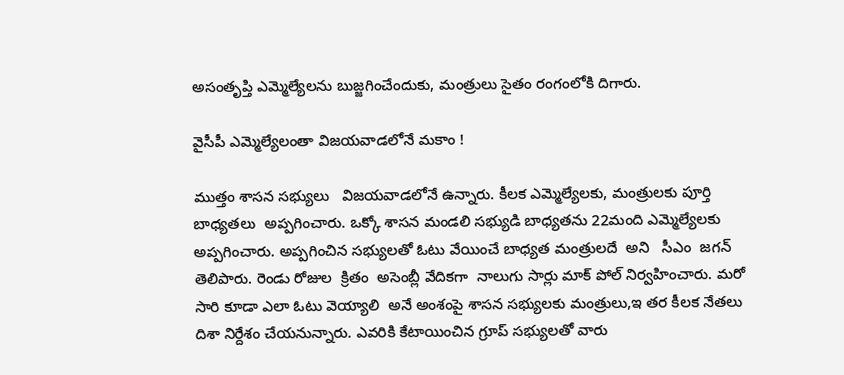అసంతృప్తి ఎమ్మెల్యేలను బుజ్జగించేందుకు, మంత్రులు సైతం రంగంలోకి దిగారు.

వైసీపీ ఎమ్మెల్యేలంతా విజయవాడలోనే మకాం !

ముత్తం శాసన సభ్యులు   విజయవాడలోనే ఉన్నారు. కీలక ఎమ్మెల్యేలకు, మంత్రులకు పూర్తి బాధ్యతలు  అప్పగించారు. ఒక్కో శాసన మండలి సభ్యుడి బాధ్యతను 22మంది ఎమ్మెల్యేలకు అప్పగించారు. అప్పగించిన సభ్యులతో ఓటు వేయించే బాధ్యత మంత్రులదే  అని   సీఎం  జగన్ తెలిపారు. రెండు రోజుల  క్రితం  అసెంబ్లీ వేదికగా  నాలుగు సార్లు మాక్ పోల్ నిర్వహించారు. మరో సారి కూడా ఎలా ఓటు వెయ్యాలి  అనే అంశంపై శాసన సభ్యులకు మంత్రులు,ఇ తర కీలక నేతలు దిశా నిర్దేశం చేయనున్నారు. ఎవరికి కేటాయించిన గ్రూప్ సభ్యులతో వారు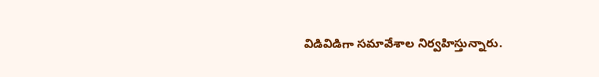విడివిడిగా సమావేశాల నిర్వహిస్తున్నారు.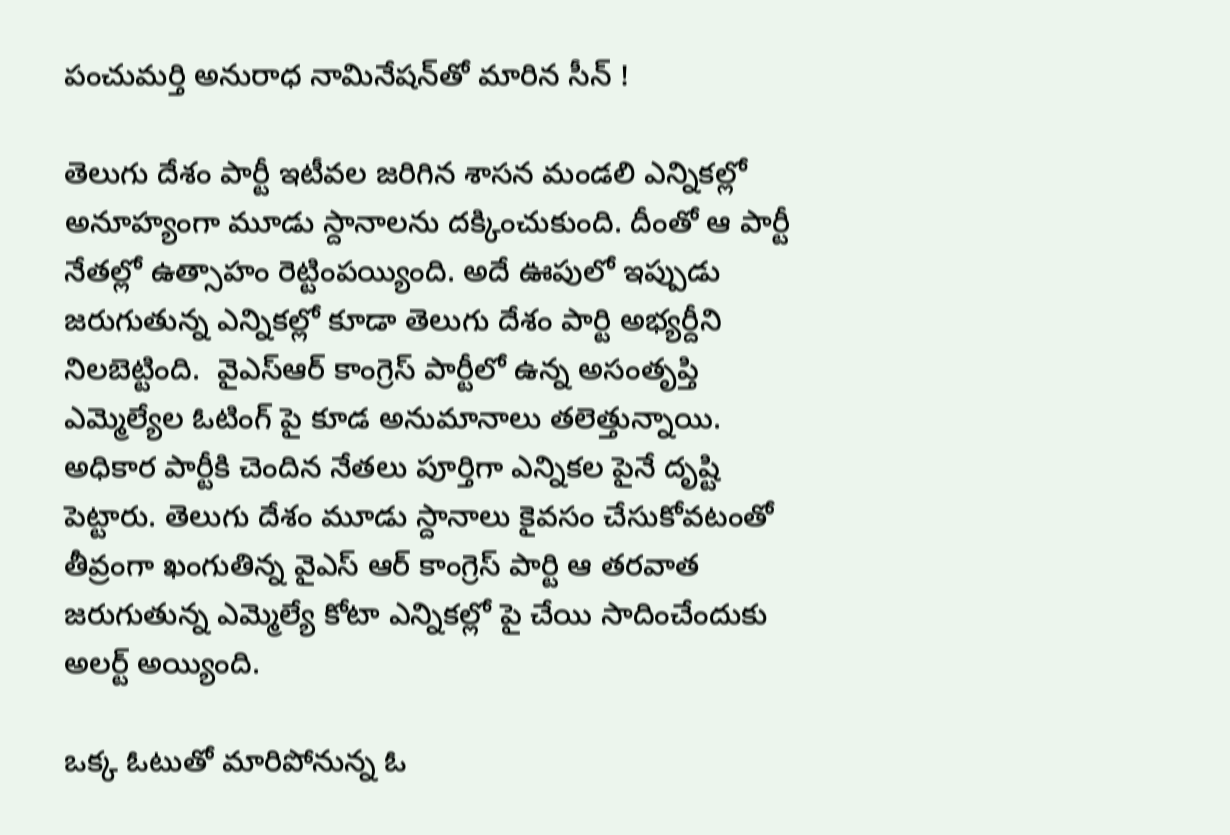పంచుమర్తి అనురాధ నామినేషన్‌తో మారిన సీన్ !

తెలుగు దేశం పార్టీ ఇటీవల జరిగిన శాసన మండలి ఎన్నికల్లో అనూహ్యంగా మూడు స్దానాలను దక్కించుకుంది. దీంతో ఆ పార్టీ నేతల్లో ఉత్సాహం రెట్టింపయ్యింది. అదే ఊపులో ఇప్పుడు జరుగుతున్న ఎన్నికల్లో కూడా తెలుగు దేశం పార్టి అభ్యర్దీని నిలబెట్టింది.  వైఎస్ఆర్ కాంగ్రెస్ పార్టీలో ఉన్న అసంతృప్తి ఎమ్మెల్యేల ఓటింగ్ పై కూడ అనుమానాలు తలెత్తున్నాయి. అధికార పార్టీకి చెందిన నేతలు పూర్తిగా ఎన్నికల పైనే దృష్టి పెట్టారు. తెలుగు దేశం మూడు స్దానాలు కైవసం చేసుకోవటంతో తీవ్రంగా ఖంగుతిన్న వైఎస్ ఆర్ కాంగ్రెస్ పార్టి ఆ తరవాత జరుగుతున్న ఎమ్మెల్యే కోటా ఎన్నికల్లో పై చేయి సాదించేందుకు అలర్ట్ అయ్యింది.

ఒక్క ఓటుతో మారిపోనున్న ఓ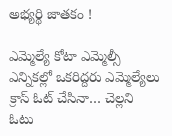అభ్యర్థి జాతకం !

ఎమ్మెల్యే కోటా ఎమ్మెల్సీ ఎన్నికల్లో ఒకరిద్దరు ఎమ్మెల్యేలు క్రాస్ ఓట్ చేసినా… చెల్లని ఓటు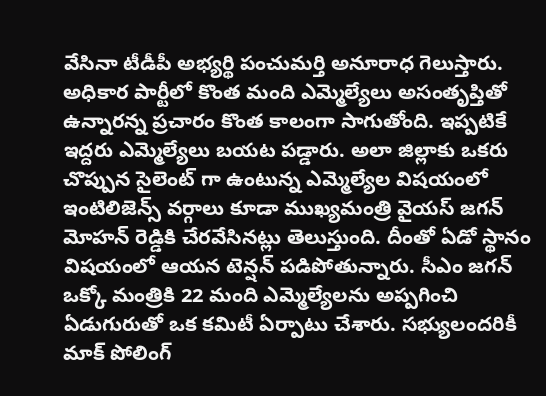వేసినా టీడీపీ అభ్యర్థి పంచుమర్తి అనూరాధ గెలుస్తారు. అధికార పార్టీలో కొంత మంది ఎమ్మెల్యేలు అసంతృప్తితో ఉన్నారన్న ప్రచారం కొంత కాలంగా సాగుతోంది. ఇప్పటికే ఇద్దరు ఎమ్మెల్యేలు బయట పడ్డారు. అలా జిల్లాకు ఒకరు చొప్పున సైలెంట్ గా ఉంటున్న ఎమ్మెల్యేల విషయంలో ఇంటిలిజెన్స్‌ వర్గాలు కూడా ముఖ్యమంత్రి వైయస్‌ జగన్‌ మోహన్‌ రెడ్డికి చేరవేసినట్లు తెలుస్తుంది. దీంతో ఏడో స్థానం విషయంలో ఆయన టెన్షన్ పడిపోతున్నారు. సీఎం జగన్‌ ఒక్కో మంత్రికి 22 మంది ఎమ్మెల్యేలను అప్పగించి ఏడుగురుతో ఒక కమిటీ ఏర్పాటు చేశారు. సభ్యులందరికీ మాక్‌ పోలింగ్‌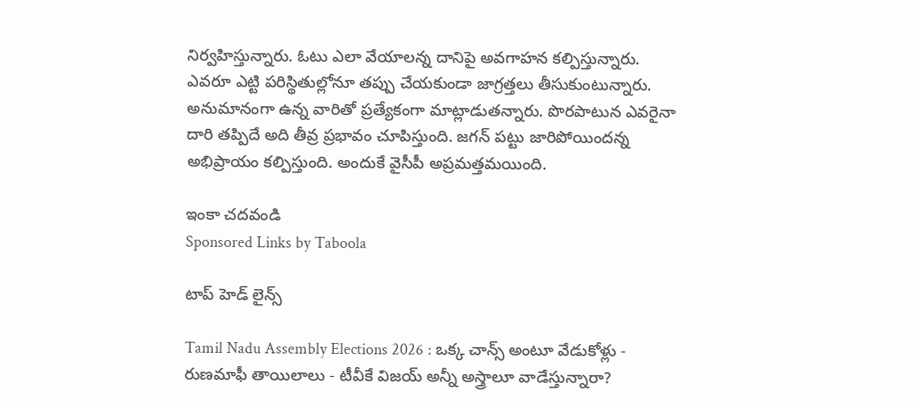నిర్వహిస్తున్నారు. ఓటు ఎలా వేయాలన్న దానిపై అవగాహన కల్పిస్తున్నారు. ఎవరూ ఎట్టి పరిస్థితుల్లోనూ తప్పు చేయకుండా జాగ్రత్తలు తీసుకుంటున్నారు. అనుమానంగా ఉన్న వారితో ప్రత్యేకంగా మాట్లాడుతన్నారు. పొరపాటున ఎవరైనా దారి తప్పిదే అది తీవ్ర ప్రభావం చూపిస్తుంది. జగన్ పట్టు జారిపోయిందన్న అభిప్రాయం కల్పిస్తుంది. అందుకే వైసీపీ అప్రమత్తమయింది.

ఇంకా చదవండి
Sponsored Links by Taboola

టాప్ హెడ్ లైన్స్

Tamil Nadu Assembly Elections 2026 : ఒక్క చాన్స్ అంటూ వేడుకోళ్లు - రుణమాఫీ తాయిలాలు - టీవీకే విజయ్ అన్నీ అస్త్రాలూ వాడేస్తున్నారా?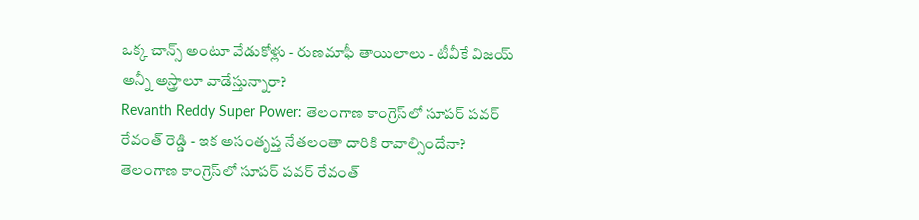ఒక్క చాన్స్ అంటూ వేడుకోళ్లు - రుణమాఫీ తాయిలాలు - టీవీకే విజయ్ అన్నీ అస్త్రాలూ వాడేస్తున్నారా?
Revanth Reddy Super Power: తెలంగాణ కాంగ్రెస్‌లో సూపర్ పవర్ రేవంత్ రెడ్డి - ఇక అసంతృప్త నేతలంతా దారికి రావాల్సిందేనా?
తెలంగాణ కాంగ్రెస్‌లో సూపర్ పవర్ రేవంత్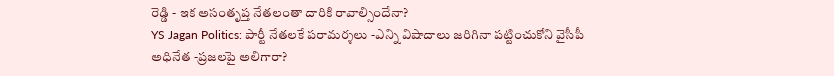రెడ్డి - ఇక అసంతృప్త నేతలంతా దారికి రావాల్సిందేనా?
YS Jagan Politics: పార్టీ నేతలకే పరామర్శలు -ఎన్ని విషాదాలు జరిగినా పట్టించుకోని వైసీపీ అధినేత -ప్రజలపై అలిగారా?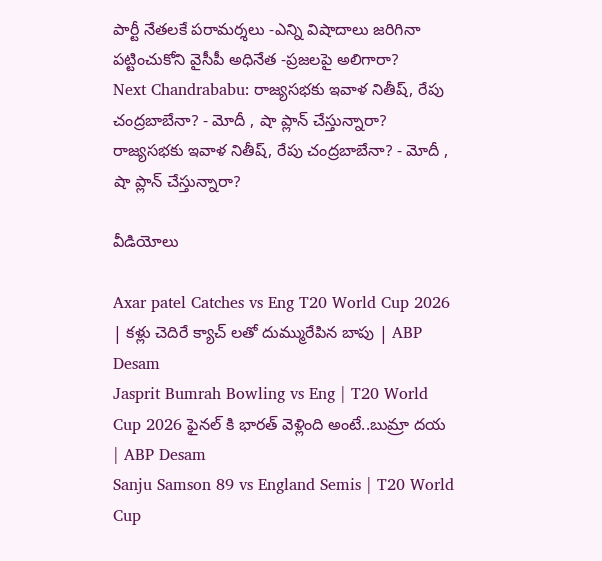పార్టీ నేతలకే పరామర్శలు -ఎన్ని విషాదాలు జరిగినా పట్టించుకోని వైసీపీ అధినేత -ప్రజలపై అలిగారా?
Next Chandrababu: రాజ్యసభకు ఇవాళ నితీష్, రేపు చంద్రబాబేనా? - మోదీ , షా ప్లాన్ చేస్తున్నారా?
రాజ్యసభకు ఇవాళ నితీష్, రేపు చంద్రబాబేనా? - మోదీ , షా ప్లాన్ చేస్తున్నారా?

వీడియోలు

Axar patel Catches vs Eng T20 World Cup 2026 | కళ్లు చెదిరే క్యాచ్ లతో దుమ్మురేపిన బాపు | ABP Desam
Jasprit Bumrah Bowling vs Eng | T20 World Cup 2026 ఫైనల్ కి భారత్ వెళ్లింది అంటే..బుమ్రా దయ | ABP Desam
Sanju Samson 89 vs England Semis | T20 World Cup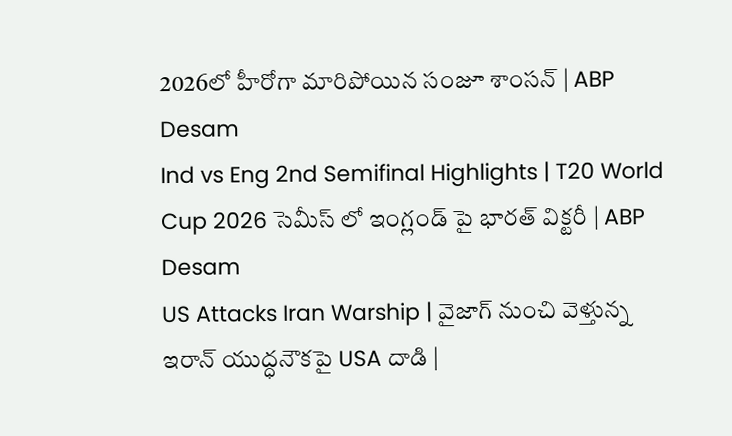2026లో హీరోగా మారిపోయిన సంజూ శాంసన్ | ABP Desam
Ind vs Eng 2nd Semifinal Highlights | T20 World Cup 2026 సెమీస్ లో ఇంగ్లండ్ పై భారత్ విక్టరీ | ABP Desam
US Attacks Iran Warship | వైజాగ్ నుంచి వెళ్తున్న ఇరాన్ యుద్ధనౌకపై USA దాడి |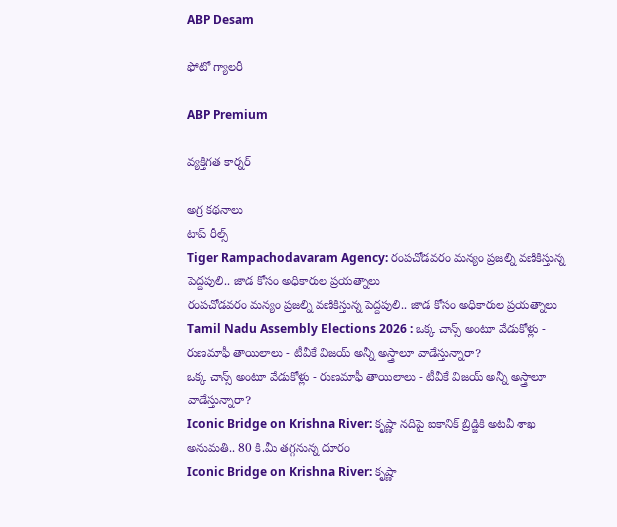ABP Desam

ఫోటో గ్యాలరీ

ABP Premium

వ్యక్తిగత కార్నర్

అగ్ర కథనాలు
టాప్ రీల్స్
Tiger Rampachodavaram Agency: రంపచోడవరం మన్యం ప్రజల్ని వణికిస్తున్న పెద్దపులి.. జాడ కోసం అధికారుల ప్రయత్నాలు
రంపచోడవరం మన్యం ప్రజల్ని వణికిస్తున్న పెద్దపులి.. జాడ కోసం అధికారుల ప్రయత్నాలు
Tamil Nadu Assembly Elections 2026 : ఒక్క చాన్స్ అంటూ వేడుకోళ్లు - రుణమాఫీ తాయిలాలు - టీవీకే విజయ్ అన్నీ అస్త్రాలూ వాడేస్తున్నారా?
ఒక్క చాన్స్ అంటూ వేడుకోళ్లు - రుణమాఫీ తాయిలాలు - టీవీకే విజయ్ అన్నీ అస్త్రాలూ వాడేస్తున్నారా?
Iconic Bridge on Krishna River: కృష్ణా నదిపై ఐకానిక్ బ్రిడ్జికి అటవీ శాఖ అనుమతి.. 80 కి.మీ తగ్గనున్న దూరం
Iconic Bridge on Krishna River: కృష్ణా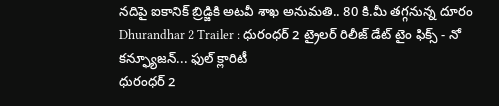నదిపై ఐకానిక్ బ్రిడ్జికి అటవీ శాఖ అనుమతి.. 80 కి.మీ తగ్గనున్న దూరం
Dhurandhar 2 Trailer : ధురంధర్ 2 ట్రైలర్ రిలీజ్ డేట్ టైం ఫిక్స్ - నో కన్ఫ్యూజన్... ఫుల్ క్లారిటీ
ధురంధర్ 2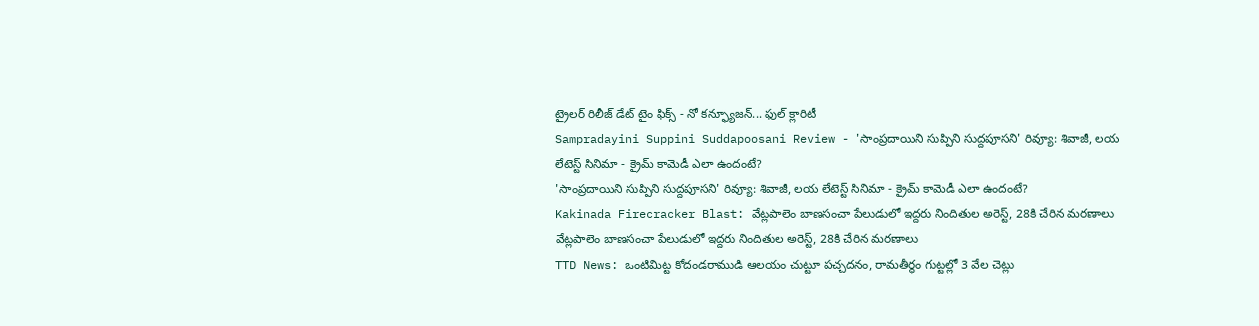ట్రైలర్ రిలీజ్ డేట్ టైం ఫిక్స్ - నో కన్ఫ్యూజన్... ఫుల్ క్లారిటీ
Sampradayini Suppini Suddapoosani Review - 'సాంప్రదాయిని సుప్పిని సుద్దపూసని' రివ్యూ: శివాజీ, లయ లేటెస్ట్ సినిమా - క్రైమ్ కామెడీ ఎలా ఉందంటే?
'సాంప్రదాయిని సుప్పిని సుద్దపూసని' రివ్యూ: శివాజీ, లయ లేటెస్ట్ సినిమా - క్రైమ్ కామెడీ ఎలా ఉందంటే?
Kakinada Firecracker Blast: వేట్లపాలెం బాణసంచా పేలుడులో ఇద్దరు నిందితుల అరెస్ట్‌, 28కి చేరిన మరణాలు
వేట్లపాలెం బాణసంచా పేలుడులో ఇద్దరు నిందితుల అరెస్ట్‌, 28కి చేరిన మరణాలు
TTD News: ఒంటిమిట్ట కోదండరాముడి ఆలయం చుట్టూ పచ్చదనం, రామతీర్థం గుట్టల్లో 3 వేల చెట్లు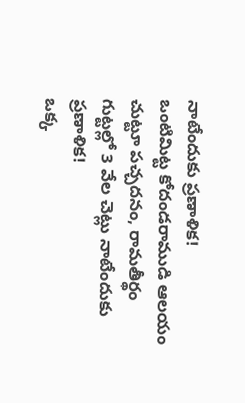నాటేందుకు ప్రణాళిక!
ఒంటిమిట్ట కోదండరాముడి ఆలయం చుట్టూ పచ్చదనం, రామతీర్థం గుట్టల్లో 3 వేల చెట్లు నాటేందుకు ప్రణాళిక!
ఒక్క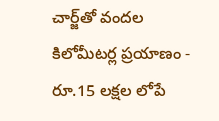చార్జ్‌తో వందల కిలోమీటర్ల ప్రయాణం - రూ.15 లక్షల లోపే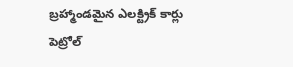బ్రహ్మాండమైన ఎలక్ట్రిక్‌ కార్లు
పెట్రోల్‌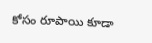కోసం రూపాయి కూడా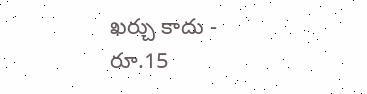ఖర్చు కాదు - రూ.15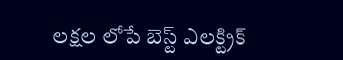లక్షల లోపే బెస్ట్‌ ఎలక్ట్రిక్‌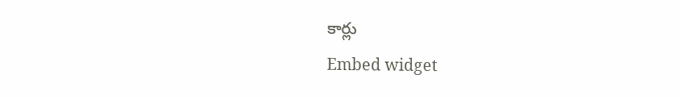కార్లు
Embed widget